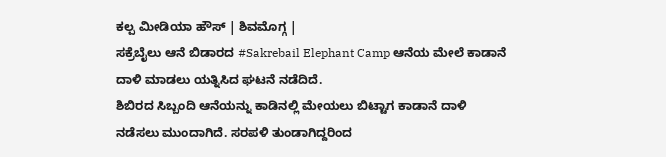ಕಲ್ಪ ಮೀಡಿಯಾ ಹೌಸ್ | ಶಿವಮೊಗ್ಗ |
ಸಕ್ರೆಬೈಲು ಆನೆ ಬಿಡಾರದ #Sakrebail Elephant Camp ಆನೆಯ ಮೇಲೆ ಕಾಡಾನೆ ದಾಳಿ ಮಾಡಲು ಯತ್ನಿಸಿದ ಘಟನೆ ನಡೆದಿದೆ.
ಶಿಬಿರದ ಸಿಬ್ಬಂದಿ ಆನೆಯನ್ನು ಕಾಡಿನಲ್ಲಿ ಮೇಯಲು ಬಿಟ್ಟಾಗ ಕಾಡಾನೆ ದಾಳಿ ನಡೆಸಲು ಮುಂದಾಗಿದೆ. ಸರಪಳಿ ತುಂಡಾಗಿದ್ದರಿಂದ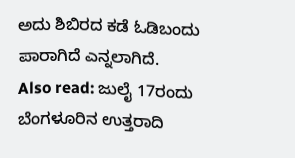ಅದು ಶಿಬಿರದ ಕಡೆ ಓಡಿಬಂದು ಪಾರಾಗಿದೆ ಎನ್ನಲಾಗಿದೆ.
Also read: ಜುಲೈ 17ರಂದು ಬೆಂಗಳೂರಿನ ಉತ್ತರಾದಿ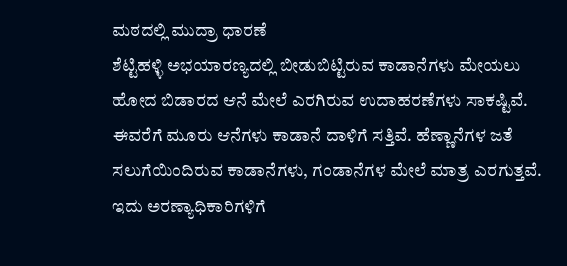ಮಠದಲ್ಲಿ ಮುದ್ರಾ ಧಾರಣೆ
ಶೆಟ್ಟಿಹಳ್ಳಿ ಅಭಯಾರಣ್ಯದಲ್ಲಿ ಬೀಡುಬಿಟ್ಟಿರುವ ಕಾಡಾನೆಗಳು ಮೇಯಲು ಹೋದ ಬಿಡಾರದ ಆನೆ ಮೇಲೆ ಎರಗಿರುವ ಉದಾಹರಣೆಗಳು ಸಾಕಷ್ಟಿವೆ. ಈವರೆಗೆ ಮೂರು ಆನೆಗಳು ಕಾಡಾನೆ ದಾಳಿಗೆ ಸತ್ತಿವೆ. ಹೆಣ್ಣಾನೆಗಳ ಜತೆ ಸಲುಗೆಯಿಂದಿರುವ ಕಾಡಾನೆಗಳು, ಗಂಡಾನೆಗಳ ಮೇಲೆ ಮಾತ್ರ ಎರಗುತ್ತವೆ. ಇದು ಅರಣ್ಯಾಧಿಕಾರಿಗಳಿಗೆ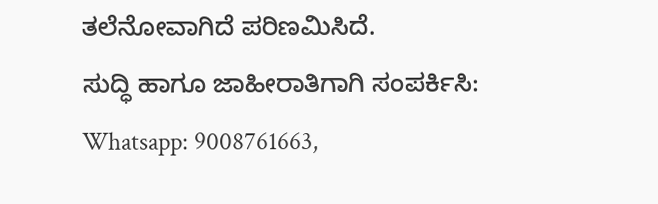ತಲೆನೋವಾಗಿದೆ ಪರಿಣಮಿಸಿದೆ.
ಸುದ್ಧಿ ಹಾಗೂ ಜಾಹೀರಾತಿಗಾಗಿ ಸಂಪರ್ಕಿಸಿ: Whatsapp: 9008761663,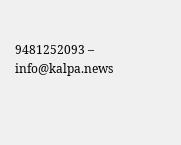9481252093 – info@kalpa.news